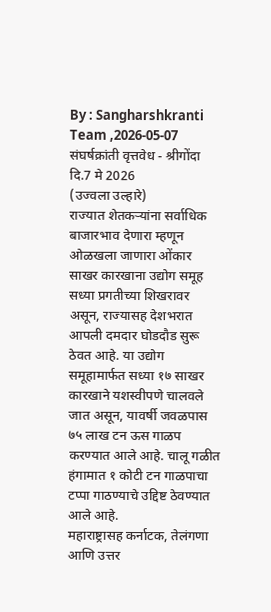By : Sangharshkranti Team ,2026-05-07
संघर्षक्रांती वृत्तवेध - श्रीगोंदा
दि.7 मे 2026
(उज्वला उल्हारे)
राज्यात शेतकऱ्यांना सर्वाधिक बाजारभाव देणारा म्हणून ओळखला जाणारा ओंकार साखर कारखाना उद्योग समूह सध्या प्रगतीच्या शिखरावर असून, राज्यासह देशभरात आपली दमदार घोडदौड सुरू ठेवत आहे. या उद्योग समूहामार्फत सध्या १७ साखर कारखाने यशस्वीपणे चालवले जात असून, यावर्षी जवळपास ७५ लाख टन ऊस गाळप करण्यात आले आहे. चालू गळीत हंगामात १ कोटी टन गाळपाचा टप्पा गाठण्याचे उद्दिष्ट ठेवण्यात आले आहे.
महाराष्ट्रासह कर्नाटक, तेलंगणा आणि उत्तर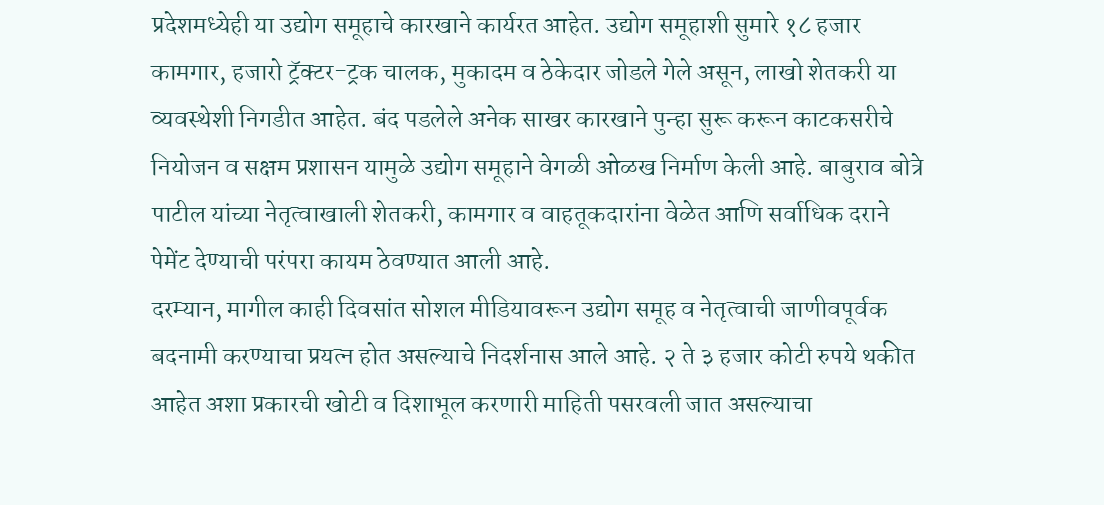प्रदेशमध्येही या उद्योग समूहाचे कारखाने कार्यरत आहेत. उद्योग समूहाशी सुमारे १८ हजार कामगार, हजारो ट्रॅक्टर-ट्रक चालक, मुकादम व ठेकेदार जोडले गेले असून, लाखो शेतकरी या व्यवस्थेशी निगडीत आहेत. बंद पडलेले अनेक साखर कारखाने पुन्हा सुरू करून काटकसरीचे नियोजन व सक्षम प्रशासन यामुळे उद्योग समूहाने वेगळी ओळख निर्माण केली आहे. बाबुराव बोत्रे पाटील यांच्या नेतृत्वाखाली शेतकरी, कामगार व वाहतूकदारांना वेळेत आणि सर्वाधिक दराने पेमेंट देण्याची परंपरा कायम ठेवण्यात आली आहे.
दरम्यान, मागील काही दिवसांत सोशल मीडियावरून उद्योग समूह व नेतृत्वाची जाणीवपूर्वक बदनामी करण्याचा प्रयत्न होत असल्याचे निदर्शनास आले आहे. २ ते ३ हजार कोटी रुपये थकीत आहेत अशा प्रकारची खोटी व दिशाभूल करणारी माहिती पसरवली जात असल्याचा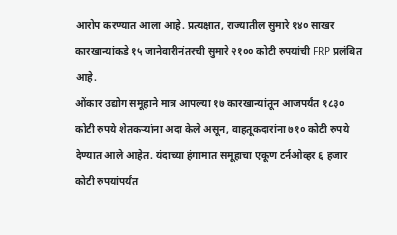आरोप करण्यात आला आहे. प्रत्यक्षात, राज्यातील सुमारे १४० साखर कारखान्यांकडे १५ जानेवारीनंतरची सुमारे २१०० कोटी रुपयांची FRP प्रलंबित आहे.
ओंकार उद्योग समूहाने मात्र आपल्या १७ कारखान्यांतून आजपर्यंत १८३० कोटी रुपये शेतकऱ्यांना अदा केले असून, वाहतूकदारांना ७१० कोटी रुपये देण्यात आले आहेत. यंदाच्या हंगामात समूहाचा एकूण टर्नओव्हर ६ हजार कोटी रुपयांपर्यंत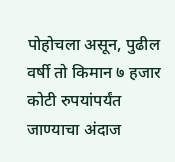पोहोचला असून, पुढील वर्षी तो किमान ७ हजार कोटी रुपयांपर्यंत जाण्याचा अंदाज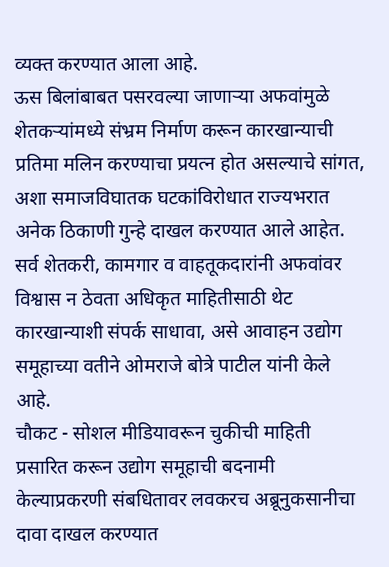व्यक्त करण्यात आला आहे.
ऊस बिलांबाबत पसरवल्या जाणाऱ्या अफवांमुळे शेतकऱ्यांमध्ये संभ्रम निर्माण करून कारखान्याची प्रतिमा मलिन करण्याचा प्रयत्न होत असल्याचे सांगत, अशा समाजविघातक घटकांविरोधात राज्यभरात अनेक ठिकाणी गुन्हे दाखल करण्यात आले आहेत. सर्व शेतकरी, कामगार व वाहतूकदारांनी अफवांवर विश्वास न ठेवता अधिकृत माहितीसाठी थेट कारखान्याशी संपर्क साधावा, असे आवाहन उद्योग समूहाच्या वतीने ओमराजे बोत्रे पाटील यांनी केले आहे.
चौकट - सोशल मीडियावरून चुकीची माहिती प्रसारित करून उद्योग समूहाची बदनामी केल्याप्रकरणी संबधितावर लवकरच अब्रूनुकसानीचा दावा दाखल करण्यात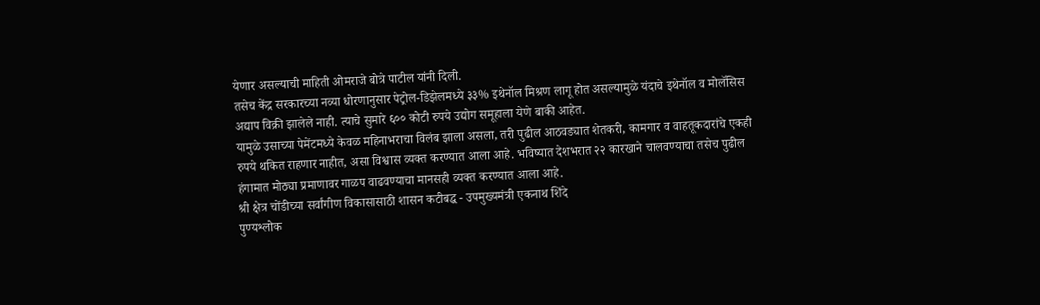येणार असल्याची माहिती ओमराजे बोत्रे पाटील यांनी दिली.
तसेच केंद्र सरकारच्या नव्या धोरणानुसार पेट्रोल-डिझेलमध्ये ३३% इथेनॉल मिश्रण लागू होत असल्यामुळे यंदाचे इथेनॉल व मोलॅसिस अद्याप विक्री झालेले नाही. त्याचे सुमारे ६०० कोटी रुपये उद्योग समूहाला येणे बाकी आहेत.
यामुळे उसाच्या पेमेंटमध्ये केवळ महिनाभराचा विलंब झाला असला, तरी पुढील आठवड्यात शेतकरी, कामगार व वाहतूकदारांचे एकही रुपये थकित राहणार नाहीत, असा विश्वास व्यक्त करण्यात आला आहे. भविष्यात देशभरात २२ कारखाने चालवण्याचा तसेच पुढील हंगामात मोठ्या प्रमाणावर गाळप वाढवण्याचा मानसही व्यक्त करण्यात आला आहे.
श्री क्षेत्र चोंडीच्या सर्वांगीण विकासासाठी शासन कटीबद्ध - उपमुख्यमंत्री एकनाथ शिंदे
पुण्यश्लोक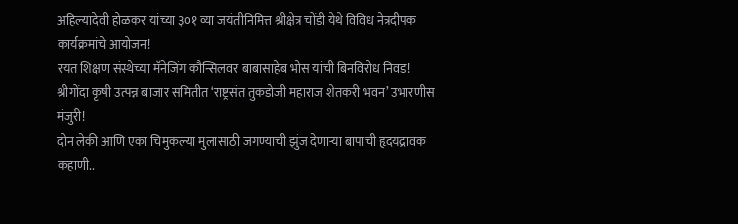अहिल्यादेवी होळकर यांच्या ३०१ व्या जयंतीनिमित्त श्रीक्षेत्र चोंडी येथे विविध नेत्रदीपक कार्यक्रमांचे आयोजन!
रयत शिक्षण संस्थेच्या मॅनेजिंग कौन्सिलवर बाबासाहेब भोस यांची बिनविरोध निवड!
श्रीगोंदा कृषी उत्पन्न बाजार समितीत ‘राष्ट्रसंत तुकडोजी महाराज शेतकरी भवन’ उभारणीस मंजुरी!
दोन लेकी आणि एका चिमुकल्या मुलासाठी जगण्याची झुंज देणाऱ्या बापाची हृदयद्रावक कहाणी..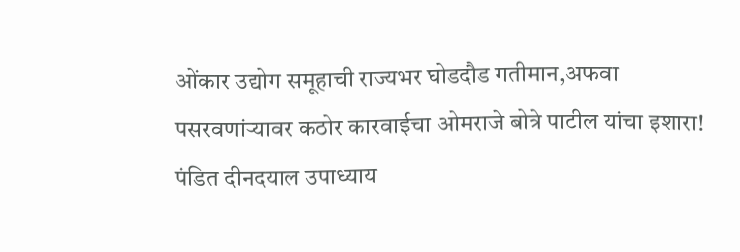ओंकार उद्योग समूहाची राज्यभर घोडदौड गतीमान,अफवा पसरवणांऱ्यावर कठोर कारवाईचा ओमराजे बोत्रे पाटील यांचा इशारा!
पंडित दीनदयाल उपाध्याय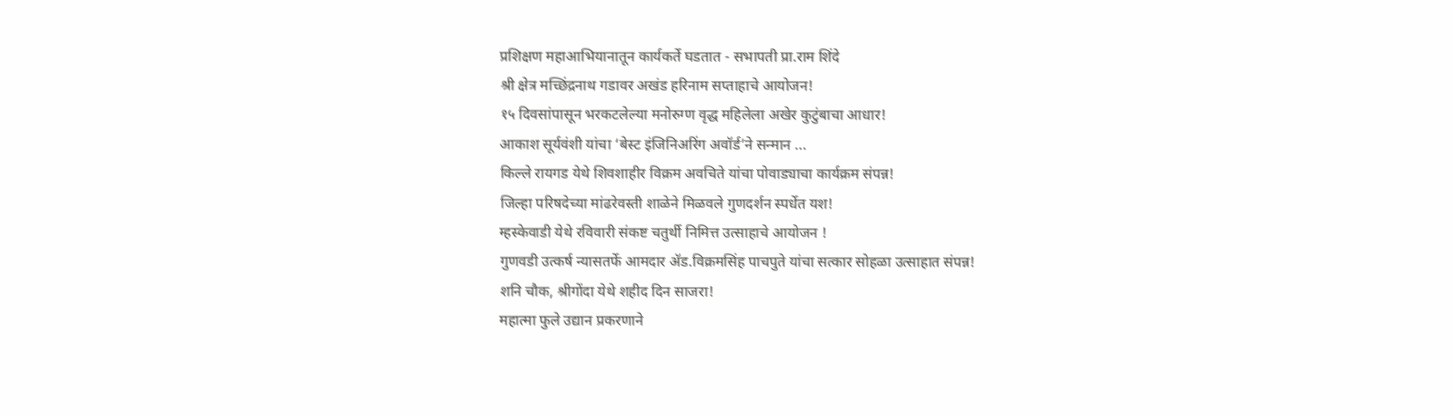प्रशिक्षण महाआभियानातून कार्यकर्ते घडतात - सभापती प्रा.राम शिंदे
श्री क्षेत्र मच्छिंद्रनाथ गडावर अखंड हरिनाम सप्ताहाचे आयोजन!
१५ दिवसांपासून भरकटलेल्या मनोरुग्ण वृद्ध महिलेला अखेर कुटुंबाचा आधार!
आकाश सूर्यवंशी यांचा ‘बेस्ट इंजिनिअरिंग अवॉर्ड’ने सन्मान ...
किल्ले रायगड येथे शिवशाहीर विक्रम अवचिते यांचा पोवाड्याचा कार्यक्रम संपन्न!
जिल्हा परिषदेच्या मांढरेवस्ती शाळेने मिळवले गुणदर्शन स्पर्धेत यश!
म्हस्केवाडी येथे रविवारी संकष्ट चतुर्थी निमित्त उत्साहाचे आयोजन !
गुणवडी उत्कर्ष न्यासतर्फे आमदार ॲड.विक्रमसिंह पाचपुते यांचा सत्कार सोहळा उत्साहात संपन्न!
शनि चौक, श्रीगोंदा येथे शहीद दिन साजरा!
महात्मा फुले उद्यान प्रकरणाने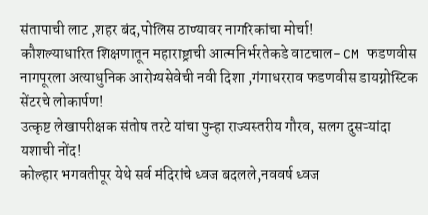संतापाची लाट ,शहर बंद,पोलिस ठाण्यावर नागरिकांचा मोर्चा!
कौशल्याधारित शिक्षणातून महाराष्ट्राची आत्मनिर्भरतेकडे वाटचाल- CM फडणवीस
नागपूरला अत्याधुनिक आरोग्यसेवेची नवी दिशा ,गंगाधरराव फडणवीस डायग्नोस्टिक सेंटरचे लोकार्पण!
उत्कृष्ट लेखापरीक्षक संतोष तरटे यांचा पुन्हा राज्यस्तरीय गौरव, सलग दुसऱ्यांदा यशाची नोंद!
कोल्हार भगवतीपूर येथे सर्व मंदिरांचे ध्वज बदलले,नववर्ष ध्वज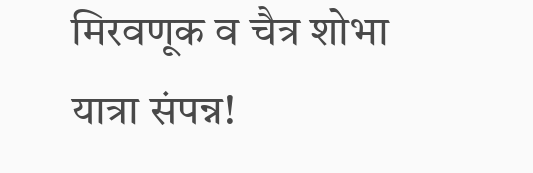मिरवणूक व चैत्र शोभा यात्रा संपन्न!